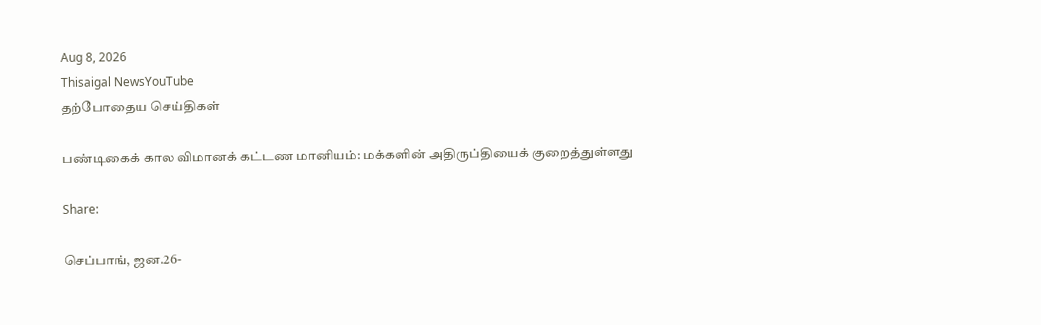Aug 8, 2026
Thisaigal NewsYouTube
தற்போதைய செய்திகள்

பண்டிகைக் கால விமானக் கட்டண மானியம்: மக்களின் அதிருப்தியைக் குறைத்துள்ளது

Share:

செப்பாங், ஜன.26-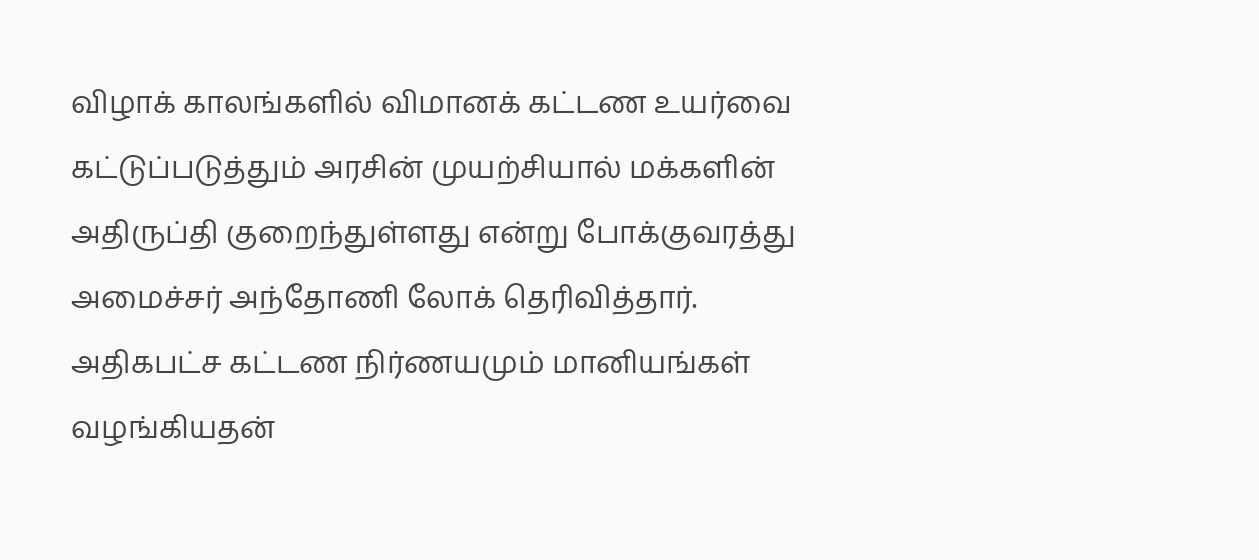விழாக் காலங்களில் விமானக் கட்டண உயர்வை கட்டுப்படுத்தும் அரசின் முயற்சியால் மக்களின் அதிருப்தி குறைந்துள்ளது என்று போக்குவரத்து அமைச்சர் அந்தோணி லோக் தெரிவித்தார். அதிகபட்ச கட்டண நிர்ணயமும் மானியங்கள் வழங்கியதன்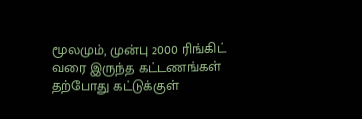மூலமும், முன்பு 2000 ரிங்கிட் வரை இருந்த கட்டணங்கள் தற்போது கட்டுக்குள்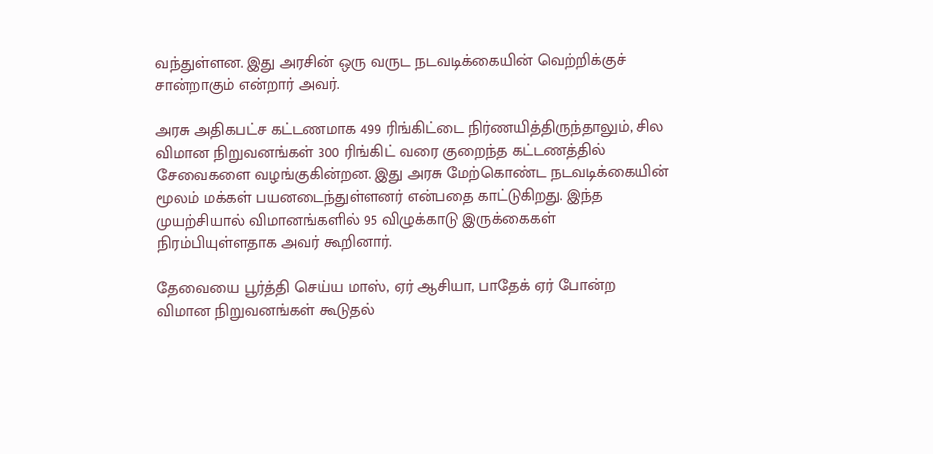வந்துள்ளன. இது அரசின் ஒரு வருட நடவடிக்கையின் வெற்றிக்குச் சான்றாகும் என்றார் அவர்.

அரசு அதிகபட்ச கட்டணமாக 499 ரிங்கிட்டை நிர்ணயித்திருந்தாலும், சில விமான நிறுவனங்கள் 300 ரிங்கிட் வரை குறைந்த கட்டணத்தில் சேவைகளை வழங்குகின்றன. இது அரசு மேற்கொண்ட நடவடிக்கையின் மூலம் மக்கள் பயனடைந்துள்ளனர் என்பதை காட்டுகிறது. இந்த முயற்சியால் விமானங்களில் 95 விழுக்காடு இருக்கைகள் நிரம்பியுள்ளதாக அவர் கூறினார்.

தேவையை பூர்த்தி செய்ய மாஸ், ஏர் ஆசியா, பாதேக் ஏர் போன்ற விமான நிறுவனங்கள் கூடுதல்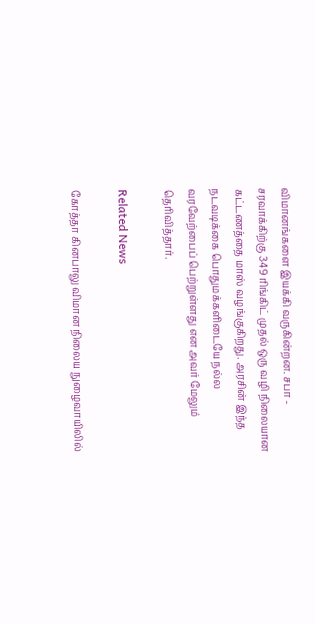விமானங்களை இயக்கி வருகின்றன. சபா - சரவாக்கிற்கு 349 ரிங்கிட் முதல் ஒரு வழி நிலையான கட்டணத்தை மாஸ் வழங்குகிறது. அரசின் இந்த நடவடிக்கை பொதுமக்களிடையே நல்ல வரவேற்பைப் பெற்றுள்ளது என அவர் மேலும் தெரிவித்தார்.

Related News

கோத்தா கினபாலு விமான நிலைய நுழைவாயிலில்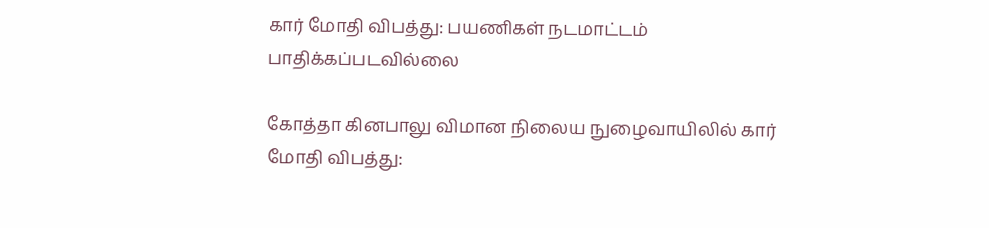கார் மோதி விபத்து: பயணிகள் நடமாட்டம் பாதிக்கப்படவில்லை

கோத்தா கினபாலு விமான நிலைய நுழைவாயிலில் கார் மோதி விபத்து: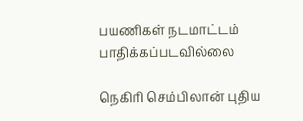பயணிகள் நடமாட்டம் பாதிக்கப்படவில்லை

நெகிரி செம்பிலான் புதிய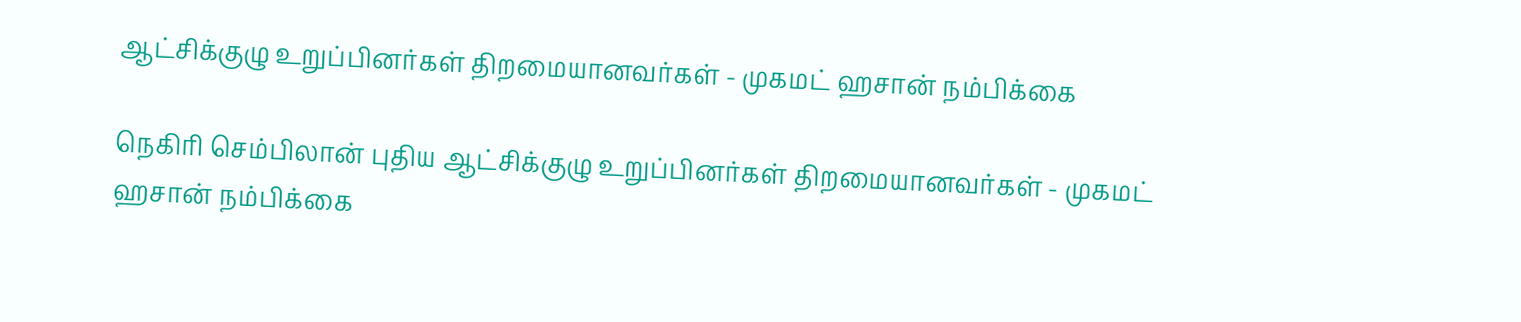ஆட்சிக்குழு உறுப்பினர்கள் திறமையானவர்கள் - முகமட் ஹசான் நம்பிக்கை

நெகிரி செம்பிலான் புதிய ஆட்சிக்குழு உறுப்பினர்கள் திறமையானவர்கள் - முகமட் ஹசான் நம்பிக்கை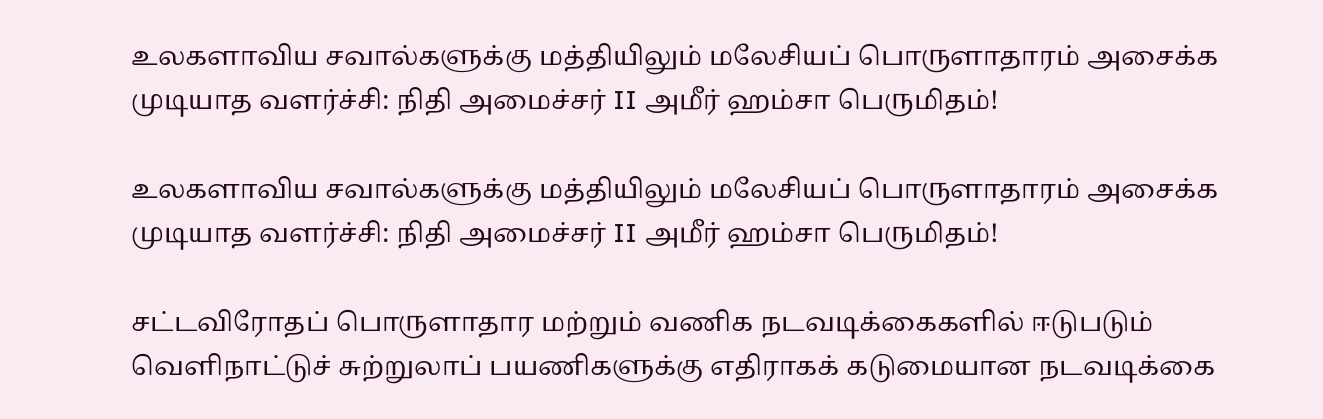உலகளாவிய சவால்களுக்கு மத்தியிலும் மலேசியப் பொருளாதாரம் அசைக்க முடியாத வளர்ச்சி: நிதி அமைச்சர் II அமீர் ஹம்சா பெருமிதம்!

உலகளாவிய சவால்களுக்கு மத்தியிலும் மலேசியப் பொருளாதாரம் அசைக்க முடியாத வளர்ச்சி: நிதி அமைச்சர் II அமீர் ஹம்சா பெருமிதம்!

சட்டவிரோதப் பொருளாதார மற்றும் வணிக நடவடிக்கைகளில் ஈடுபடும் வெளிநாட்டுச் சுற்றுலாப் பயணிகளுக்கு எதிராகக் கடுமையான நடவடிக்கை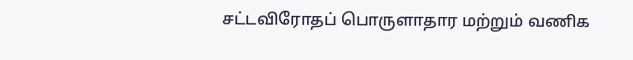சட்டவிரோதப் பொருளாதார மற்றும் வணிக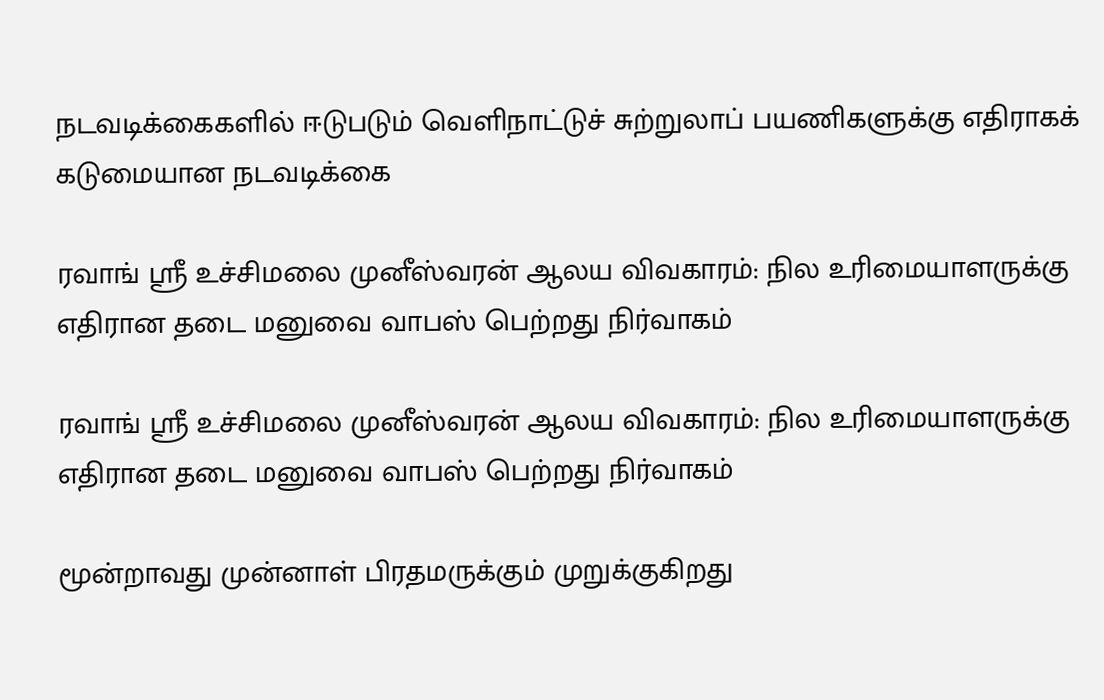நடவடிக்கைகளில் ஈடுபடும் வெளிநாட்டுச் சுற்றுலாப் பயணிகளுக்கு எதிராகக் கடுமையான நடவடிக்கை

ரவாங் ஸ்ரீ உச்சிமலை முனீஸ்வரன் ஆலய விவகாரம்: நில உரிமையாளருக்கு எதிரான தடை மனுவை வாபஸ் பெற்றது நிர்வாகம்

ரவாங் ஸ்ரீ உச்சிமலை முனீஸ்வரன் ஆலய விவகாரம்: நில உரிமையாளருக்கு எதிரான தடை மனுவை வாபஸ் பெற்றது நிர்வாகம்

மூன்றாவது முன்னாள் பிரதமருக்கும் முறுக்குகிறது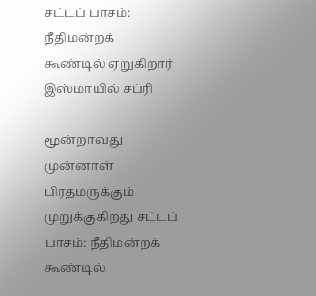சட்டப் பாசம்: நீதிமன்றக் கூண்டில் ஏறுகிறார் இஸ்மாயில் சப்ரி

மூன்றாவது முன்னாள் பிரதமருக்கும் முறுக்குகிறது சட்டப் பாசம்: நீதிமன்றக் கூண்டில்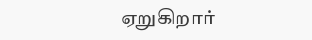ஏறுகிறார்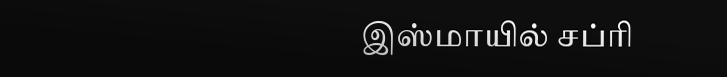இஸ்மாயில் சப்ரி